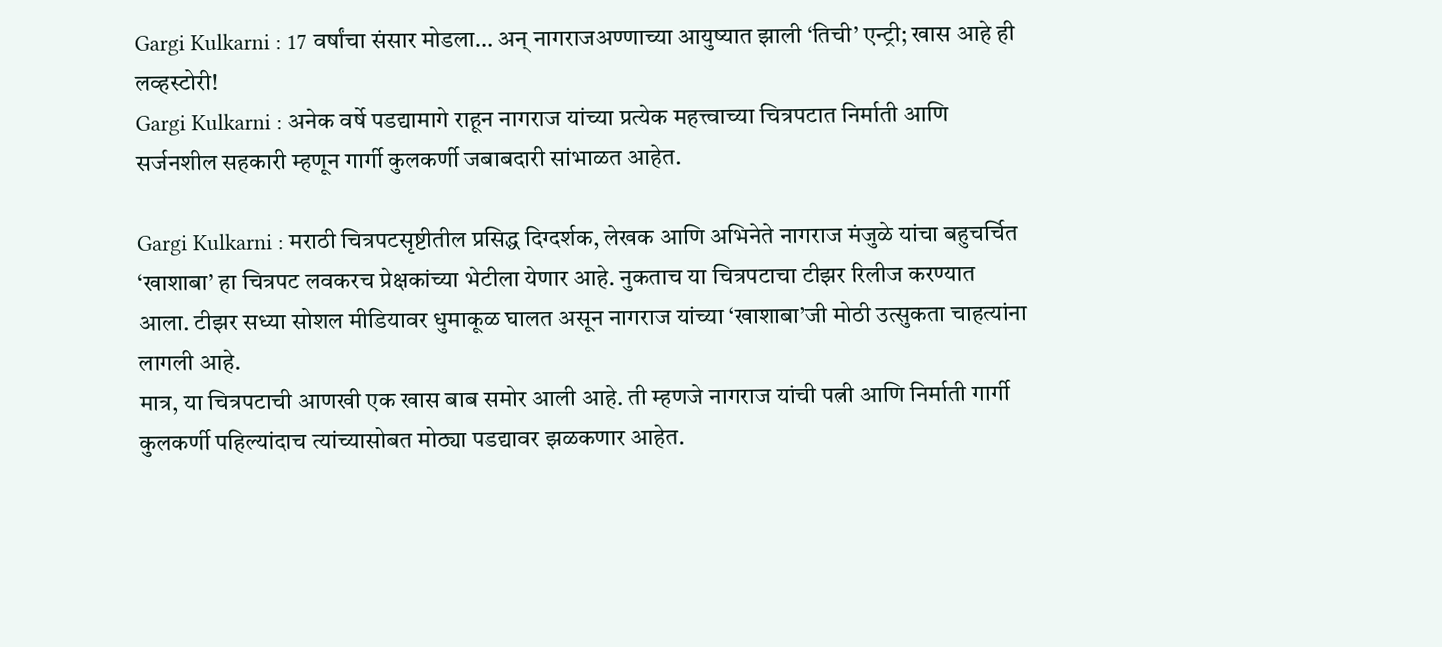Gargi Kulkarni : 17 वर्षांचा संसार मोडला… अन् नागराजअण्णाच्या आयुष्यात झाली ‘तिची’ एन्ट्री; खास आहे ही लव्हस्टोरी!
Gargi Kulkarni : अनेक वर्षे पडद्यामागे राहून नागराज यांच्या प्रत्येक महत्त्वाच्या चित्रपटात निर्माती आणि सर्जनशील सहकारी म्हणून गार्गी कुलकर्णी जबाबदारी सांभाळत आहेत.

Gargi Kulkarni : मराठी चित्रपटसृष्टीतील प्रसिद्ध दिग्दर्शक, लेखक आणि अभिनेते नागराज मंजुळे यांचा बहुचर्चित ‘खाशाबा’ हा चित्रपट लवकरच प्रेक्षकांच्या भेटीला येणार आहे. नुकताच या चित्रपटाचा टीझर रिलीज करण्यात आला. टीझर सध्या सोशल मीडियावर धुमाकूळ घालत असून नागराज यांच्या ‘खाशाबा’जी मोठी उत्सुकता चाहत्यांना लागली आहे.
मात्र, या चित्रपटाची आणखी एक खास बाब समोर आली आहे. ती म्हणजे नागराज यांची पत्नी आणि निर्माती गार्गी कुलकर्णी पहिल्यांदाच त्यांच्यासोबत मोठ्या पडद्यावर झळकणार आहेत.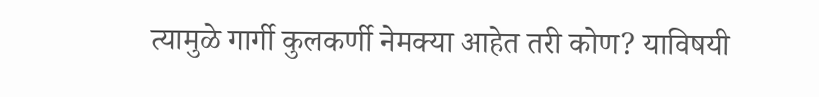त्यामुळे गार्गी कुलकर्णी नेमक्या आहेत तरी कोण? याविषयी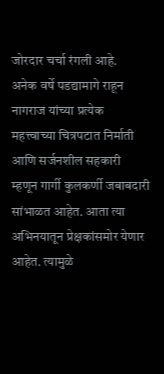जोरदार चर्चा रंगली आहे.
अनेक वर्षे पडद्यामागे राहून नागराज यांच्या प्रत्येक महत्त्वाच्या चित्रपटात निर्माती आणि सर्जनशील सहकारी म्हणून गार्गी कुलकर्णी जबाबदारी सांभाळत आहेत. आता त्या अभिनयातून प्रेक्षकांसमोर येणार आहेत. त्यामुळे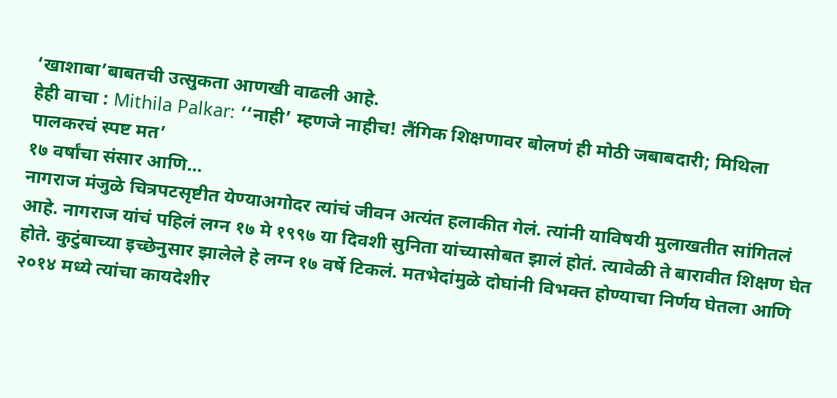‘खाशाबा’बाबतची उत्सुकता आणखी वाढली आहे.
हेही वाचा : Mithila Palkar: ‘‘नाही’ म्हणजे नाहीच! लैंगिक शिक्षणावर बोलणं ही मोठी जबाबदारी; मिथिला पालकरचं स्पष्ट मत’
१७ वर्षांचा संसार आणि…
नागराज मंजुळे चित्रपटसृष्टीत येण्याअगोदर त्यांचं जीवन अत्यंत हलाकीत गेलं. त्यांनी याविषयी मुलाखतीत सांगितलं आहे. नागराज यांचं पहिलं लग्न १७ मे १९९७ या दिवशी सुनिता यांच्यासोबत झालं होतं. त्यावेळी ते बारावीत शिक्षण घेत होते. कुटुंबाच्या इच्छेनुसार झालेले हे लग्न १७ वर्षे टिकलं. मतभेदांमुळे दोघांनी विभक्त होण्याचा निर्णय घेतला आणि २०१४ मध्ये त्यांचा कायदेशीर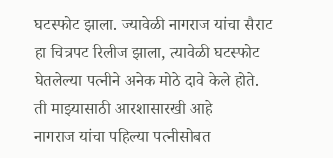घटस्फोट झाला. ज्यावेळी नागराज यांचा सैराट हा चित्रपट रिलीज झाला, त्यावेळी घटस्फोट घेतलेल्या पत्नीने अनेक मोठे दावे केले होते.
ती माझ्यासाठी आरशासारखी आहे
नागराज यांचा पहिल्या पत्नीसोबत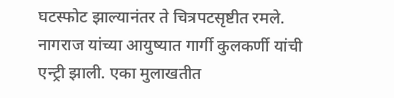घटस्फोट झाल्यानंतर ते चित्रपटसृष्टीत रमले. नागराज यांच्या आयुष्यात गार्गी कुलकर्णी यांची एन्ट्री झाली. एका मुलाखतीत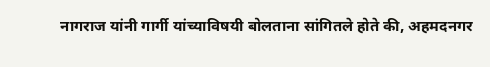नागराज यांनी गार्गी यांच्याविषयी बोलताना सांगितले होते की, अहमदनगर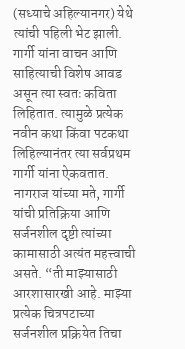(सध्याचे अहिल्यानगर) येथे त्यांची पहिली भेट झाली. गार्गी यांना वाचन आणि साहित्याची विशेष आवड असून त्या स्वतः कविता लिहितात. त्यामुळे प्रत्येक नवीन कथा किंवा पटकथा लिहिल्यानंतर त्या सर्वप्रथम गार्गी यांना ऐकवतात.
नागराज यांच्या मते, गार्गी यांची प्रतिक्रिया आणि सर्जनशील दृष्टी त्यांच्या कामासाठी अत्यंत महत्त्वाची असते. “ती माझ्यासाठी आरशासारखी आहे. माझ्या प्रत्येक चित्रपटाच्या सर्जनशील प्रक्रियेत तिचा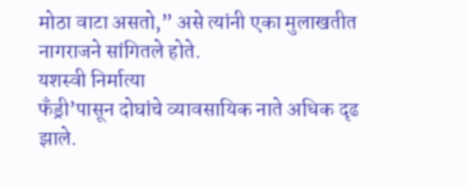मोठा वाटा असतो,” असे त्यांनी एका मुलाखतीत नागराजने सांगितले होते.
यशस्वी निर्मात्या
फँड्री’पासून दोघांचे व्यावसायिक नाते अधिक दृढ झाले.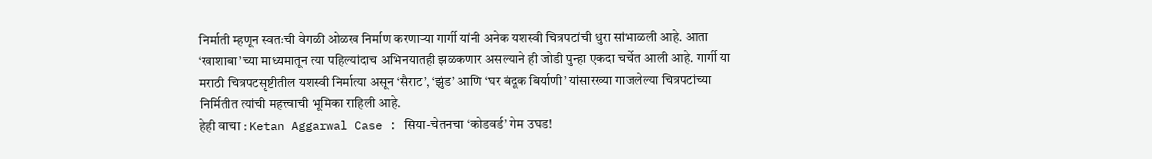निर्माती म्हणून स्वतःची वेगळी ओळख निर्माण करणाऱ्या गार्गी यांनी अनेक यशस्वी चित्रपटांची धुरा सांभाळली आहे. आता ‘खाशाबा’च्या माध्यमातून त्या पहिल्यांदाच अभिनयातही झळकणार असल्याने ही जोडी पुन्हा एकदा चर्चेत आली आहे. गार्गी या मराठी चित्रपटसृष्टीतील यशस्वी निर्मात्या असून ‘सैराट’, ‘झुंड’ आणि ‘घर बंदूक बिर्याणी’ यांसारख्या गाजलेल्या चित्रपटांच्या निर्मितीत त्यांची महत्त्वाची भूमिका राहिली आहे.
हेही वाचा : Ketan Aggarwal Case : सिया-चेतनचा ‘कोडवर्ड’ गेम उघड!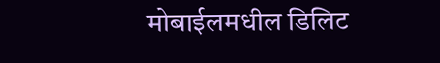मोबाईलमधील डिलिट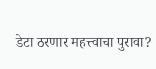डेटा ठरणार महत्त्वाचा पुरावा?